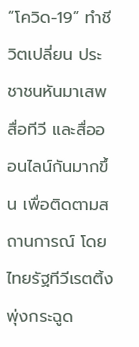“โควิด-19” ทำชีวิตเปลี่ยน ประชาชนหันมาเสพสื่อทีวี และสื่อออนไลน์กันมากขึ้น เพื่อติดตามสถานการณ์ โดยไทยรัฐทีวีเรตติ้งพุ่งกระฉูด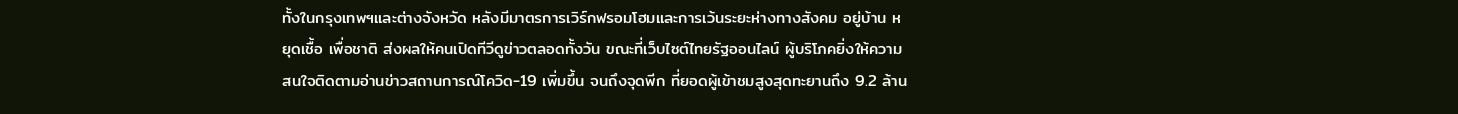ทั้งในกรุงเทพฯและต่างจังหวัด หลังมีมาตรการเวิร์กฟรอมโฮมและการเว้นระยะห่างทางสังคม อยู่บ้าน หยุดเชื้อ เพื่อชาติ ส่งผลให้คนเปิดทีวีดูข่าวตลอดทั้งวัน ขณะที่เว็บไซต์ไทยรัฐออนไลน์ ผู้บริโภคยิ่งให้ความสนใจติดตามอ่านข่าวสถานการณ์โควิด-19 เพิ่มขึ้น จนถึงจุดพีก ที่ยอดผู้เข้าชมสูงสุดทะยานถึง 9.2 ล้าน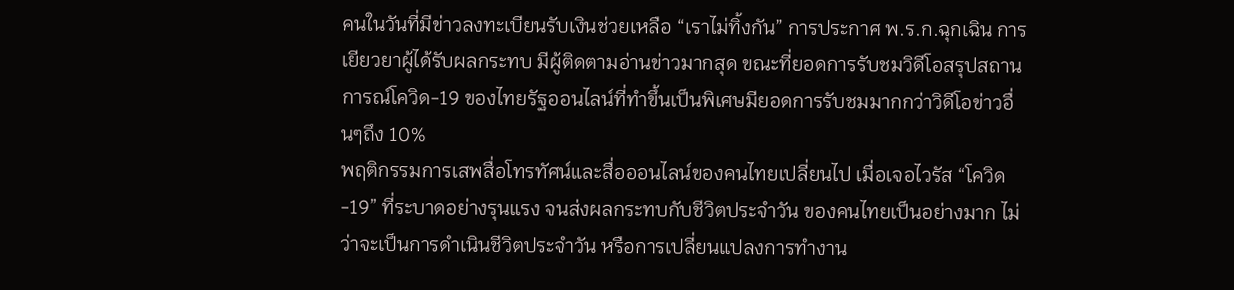คนในวันที่มีข่าวลงทะเบียนรับเงินช่วยเหลือ “เราไม่ทิ้งกัน” การประกาศ พ.ร.ก.ฉุกเฉิน การเยียวยาผู้ได้รับผลกระทบ มีผู้ติดตามอ่านข่าวมากสุด ขณะที่ยอดการรับชมวิดีโอสรุปสถานการณ์โควิด-19 ของไทยรัฐออนไลน์ที่ทำขึ้นเป็นพิเศษมียอดการรับชมมากกว่าวิดีโอข่าวอื่นๆถึง 10%
พฤติกรรมการเสพสื่อโทรทัศน์และสื่อออนไลน์ของคนไทยเปลี่ยนไป เมื่อเจอไวรัส “โควิด-19” ที่ระบาดอย่างรุนแรง จนส่งผลกระทบกับชีวิตประจำวัน ของคนไทยเป็นอย่างมาก ไม่ว่าจะเป็นการดำเนินชีวิตประจำวัน หรือการเปลี่ยนแปลงการทำงาน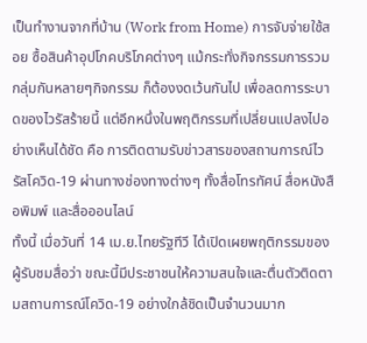เป็นทำงานจากที่บ้าน (Work from Home) การจับจ่ายใช้สอย ซื้อสินค้าอุปโภคบริโภคต่างๆ แม้กระทั่งกิจกรรมการรวมกลุ่มกันหลายๆกิจกรรม ก็ต้องงดเว้นกันไป เพื่อลดการระบาดของไวรัสร้ายนี้ แต่อีกหนึ่งในพฤติกรรมที่เปลี่ยนแปลงไปอย่างเห็นได้ชัด คือ การติดตามรับข่าวสารของสถานการณ์ไวรัสโควิด-19 ผ่านทางช่องทางต่างๆ ทั้งสื่อโทรทัศน์ สื่อหนังสือพิมพ์ และสื่อออนไลน์
ทั้งนี้ เมื่อวันที่ 14 เม.ย.ไทยรัฐทีวี ได้เปิดเผยพฤติกรรมของผู้รับชมสื่อว่า ขณะนี้มีประชาชนให้ความสนใจและตื่นตัวติดตามสถานการณ์โควิด-19 อย่างใกล้ชิดเป็นจำนวนมาก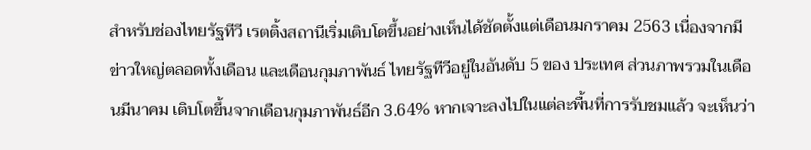สำหรับช่องไทยรัฐทีวี เรตติ้งสถานีเริ่มเติบโตขึ้นอย่างเห็นได้ชัดตั้งแต่เดือนมกราคม 2563 เนื่องจากมีข่าวใหญ่ตลอดทั้งเดือน และเดือนกุมภาพันธ์ ไทยรัฐทีวีอยู่ในอันดับ 5 ของ ประเทศ ส่วนภาพรวมในเดือนมีนาคม เติบโตขึ้นจากเดือนกุมภาพันธ์อีก 3.64% หากเจาะลงไปในแต่ละพื้นที่การรับชมแล้ว จะเห็นว่า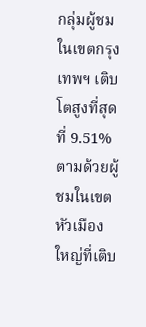กลุ่มผู้ชมในเขตกรุงเทพฯ เติบโตสูงที่สุดที่ 9.51% ตามด้วยผู้ชมในเขตหัวเมืองใหญ่ที่เติบ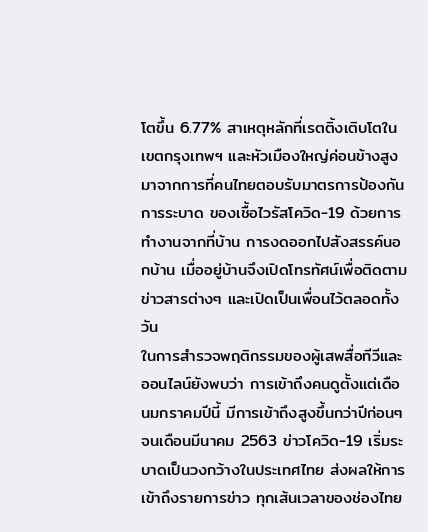โตขึ้น 6.77% สาเหตุหลักที่เรตติ้งเติบโตในเขตกรุงเทพฯ และหัวเมืองใหญ่ค่อนข้างสูง มาจากการที่คนไทยตอบรับมาตรการป้องกันการระบาด ของเชื้อไวรัสโควิด-19 ด้วยการทำงานจากที่บ้าน การงดออกไปสังสรรค์นอกบ้าน เมื่ออยู่บ้านจึงเปิดโทรทัศน์เพื่อติดตามข่าวสารต่างๆ และเปิดเป็นเพื่อนไว้ตลอดทั้งวัน
ในการสำรวจพฤติกรรมของผู้เสพสื่อทีวีและออนไลน์ยังพบว่า การเข้าถึงคนดูตั้งแต่เดือนมกราคมปีนี้ มีการเข้าถึงสูงขึ้นกว่าปีก่อนๆ จนเดือนมีนาคม 2563 ข่าวโควิด-19 เริ่มระบาดเป็นวงกว้างในประเทศไทย ส่งผลให้การเข้าถึงรายการข่าว ทุกเส้นเวลาของช่องไทย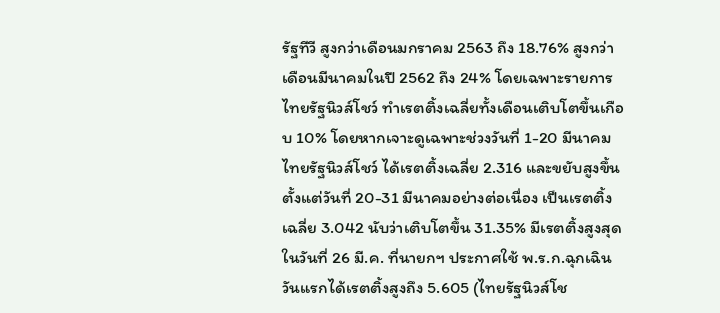รัฐทีวี สูงกว่าเดือนมกราคม 2563 ถึง 18.76% สูงกว่าเดือนมีนาคมในปี 2562 ถึง 24% โดยเฉพาะรายการไทยรัฐนิวส์โชว์ ทำเรตติ้งเฉลี่ยทั้งเดือนเติบโตขึ้นเกือบ 10% โดยหากเจาะดูเฉพาะช่วงวันที่ 1-20 มีนาคม ไทยรัฐนิวส์โชว์ ได้เรตติ้งเฉลี่ย 2.316 และขยับสูงขึ้นตั้งแต่วันที่ 20-31 มีนาคมอย่างต่อเนื่อง เป็นเรตติ้งเฉลี่ย 3.042 นับว่าเติบโตขึ้น 31.35% มีเรตติ้งสูงสุดในวันที่ 26 มี.ค. ที่นายกฯ ประกาศใช้ พ.ร.ก.ฉุกเฉินวันแรกได้เรตติ้งสูงถึง 5.605 (ไทยรัฐนิวส์โช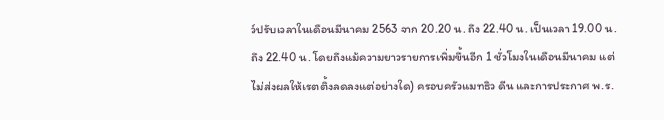ว์ปรับเวลาในเดือนมีนาคม 2563 จาก 20.20 น. ถึง 22.40 น. เป็นเวลา 19.00 น. ถึง 22.40 น. โดยถึงแม้ความยาวรายการเพิ่มขึ้นอีก 1 ชั่วโมงในเดือนมีนาคม แต่ไม่ส่งผลให้เรตติ้งลดลงแต่อย่างใด) ครอบครัวแมทธิว ดีน และการประกาศ พ.ร.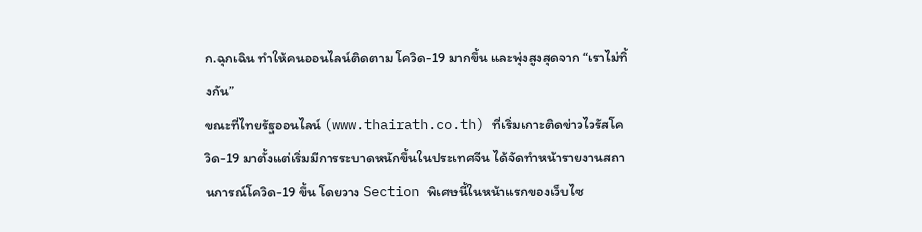ก.ฉุกเฉิน ทำให้คนออนไลน์ติดตาม โควิด-19 มากขึ้น และพุ่งสูงสุดจาก “เราไม่ทิ้งกัน”
ขณะที่ไทยรัฐออนไลน์ (www.thairath.co.th) ที่เริ่มเกาะติดข่าวไวรัสโควิด-19 มาตั้งแต่เริ่มมีการระบาดหนักขึ้นในประเทศจีน ได้จัดทำหน้ารายงานสถานการณ์โควิด-19 ขึ้น โดยวาง Section พิเศษนี้ในหน้าแรกของเว็บไซ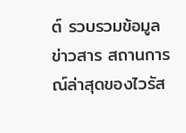ต์ รวบรวมข้อมูล ข่าวสาร สถานการณ์ล่าสุดของไวรัส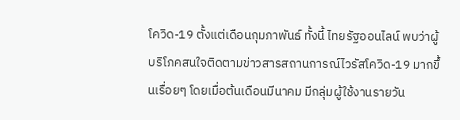โควิด-19 ตั้งแต่เดือนกุมภาพันธ์ ทั้งนี้ ไทยรัฐออนไลน์ พบว่าผู้บริโภคสนใจติดตามข่าวสารสถานการณ์ไวรัสโควิด-19 มากขึ้นเรื่อยๆ โดยเมื่อต้นเดือนมีนาคม มีกลุ่มผู้ใช้งานรายวัน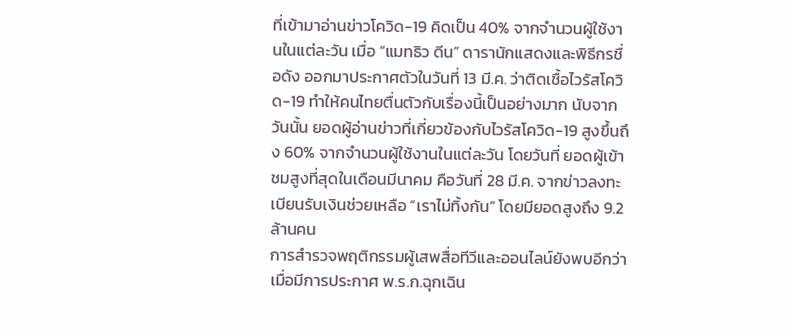ที่เข้ามาอ่านข่าวโควิด-19 คิดเป็น 40% จากจำนวนผู้ใช้งานในแต่ละวัน เมื่อ “แมทธิว ดีน” ดารานักแสดงและพิธีกรชื่อดัง ออกมาประกาศตัวในวันที่ 13 มี.ค. ว่าติดเชื้อไวรัสโควิด-19 ทำให้คนไทยตื่นตัวกับเรื่องนี้เป็นอย่างมาก นับจากวันนั้น ยอดผู้อ่านข่าวที่เกี่ยวข้องกับไวรัสโควิด-19 สูงขึ้นถึง 60% จากจำนวนผู้ใช้งานในแต่ละวัน โดยวันที่ ยอดผู้เข้าชมสูงที่สุดในเดือนมีนาคม คือวันที่ 28 มี.ค. จากข่าวลงทะเบียนรับเงินช่วยเหลือ “เราไม่ทิ้งกัน” โดยมียอดสูงถึง 9.2 ล้านคน
การสำรวจพฤติกรรมผู้เสพสื่อทีวีและออนไลน์ยังพบอีกว่า เมื่อมีการประกาศ พ.ร.ก.ฉุกเฉิน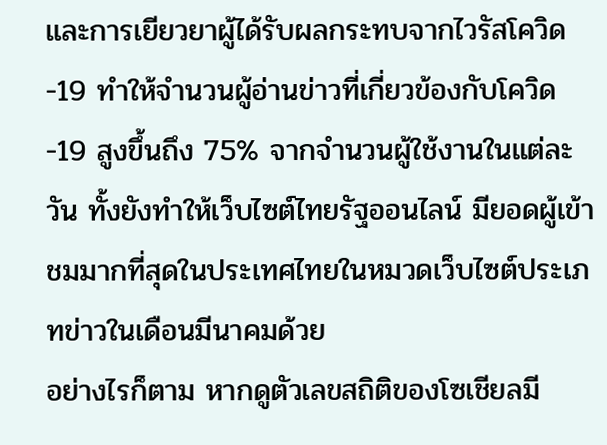และการเยียวยาผู้ได้รับผลกระทบจากไวรัสโควิด-19 ทำให้จำนวนผู้อ่านข่าวที่เกี่ยวข้องกับโควิด-19 สูงขึ้นถึง 75% จากจำนวนผู้ใช้งานในแต่ละวัน ทั้งยังทำให้เว็บไซต์ไทยรัฐออนไลน์ มียอดผู้เข้าชมมากที่สุดในประเทศไทยในหมวดเว็บไซต์ประเภทข่าวในเดือนมีนาคมด้วย
อย่างไรก็ตาม หากดูตัวเลขสถิติของโซเชียลมี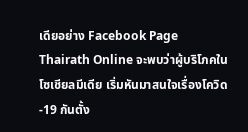เดียอย่าง Facebook Page Thairath Online จะพบว่าผู้บริโภคในโซเชียลมีเดีย เริ่มหันมาสนใจเรื่องโควิด-19 กันตั้ง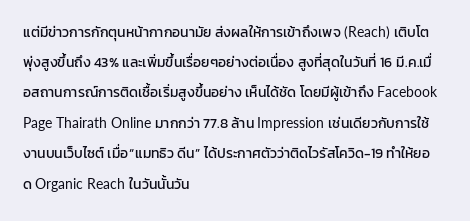แต่มีข่าวการกักตุนหน้ากากอนามัย ส่งผลให้การเข้าถึงเพจ (Reach) เติบโตพุ่งสูงขึ้นถึง 43% และเพิ่มขึ้นเรื่อยๆอย่างต่อเนื่อง สูงที่สุดในวันที่ 16 มี.ค.เมื่อสถานการณ์การติดเชื้อเริ่มสูงขึ้นอย่าง เห็นได้ชัด โดยมีผู้เข้าถึง Facebook Page Thairath Online มากกว่า 77.8 ล้าน Impression เช่นเดียวกับการใช้งานบนเว็บไซต์ เมื่อ“แมทธิว ดีน” ได้ประกาศตัวว่าติดไวรัสโควิด-19 ทำให้ยอด Organic Reach ในวันนั้นวัน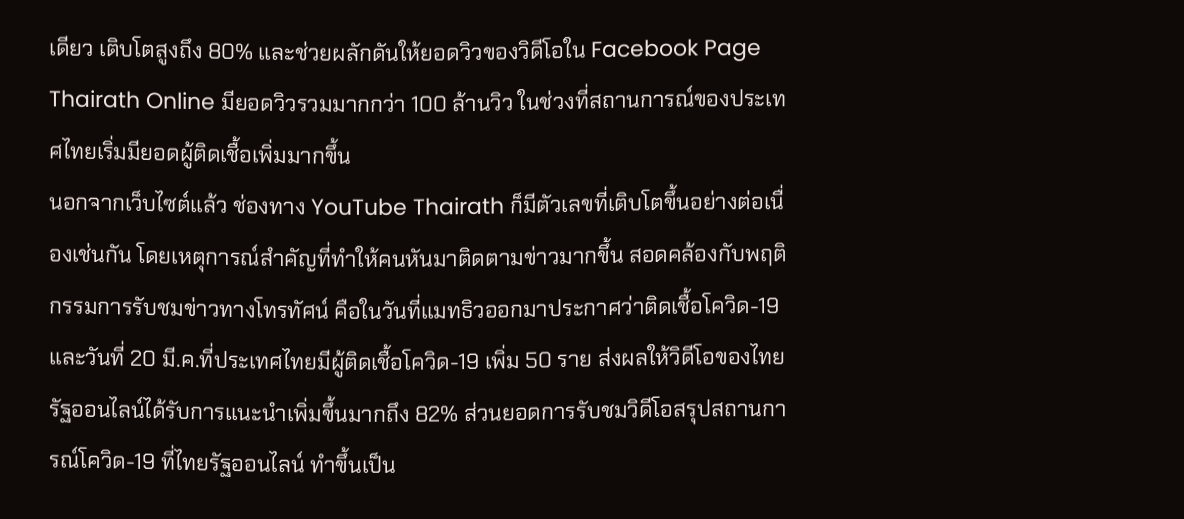เดียว เติบโตสูงถึง 80% และช่วยผลักดันให้ยอดวิวของวิดีโอใน Facebook Page Thairath Online มียอดวิวรวมมากกว่า 100 ล้านวิว ในช่วงที่สถานการณ์ของประเทศไทยเริ่มมียอดผู้ติดเชื้อเพิ่มมากขึ้น
นอกจากเว็บไซต์แล้ว ช่องทาง YouTube Thairath ก็มีตัวเลขที่เติบโตขึ้นอย่างต่อเนื่องเช่นกัน โดยเหตุการณ์สำคัญที่ทำให้คนหันมาติดตามข่าวมากขึ้น สอดคล้องกับพฤติกรรมการรับชมข่าวทางโทรทัศน์ คือในวันที่แมทธิวออกมาประกาศว่าติดเชื้อโควิด-19 และวันที่ 20 มี.ค.ที่ประเทศไทยมีผู้ติดเชื้อโควิด-19 เพิ่ม 50 ราย ส่งผลให้วิดีโอของไทยรัฐออนไลน์ได้รับการแนะนำเพิ่มขึ้นมากถึง 82% ส่วนยอดการรับชมวิดีโอสรุปสถานการณ์โควิด-19 ที่ไทยรัฐออนไลน์ ทำขึ้นเป็น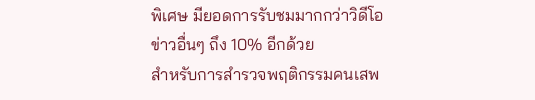พิเศษ มียอดการรับชมมากกว่าวิดีโอข่าวอื่นๆ ถึง 10% อีกด้วย
สำหรับการสำรวจพฤติกรรมคนเสพ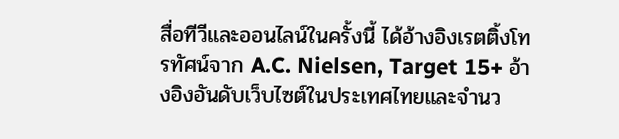สื่อทีวีและออนไลน์ในครั้งนี้ ได้อ้างอิงเรตติ้งโทรทัศน์จาก A.C. Nielsen, Target 15+ อ้างอิงอันดับเว็บไซต์ในประเทศไทยและจำนว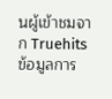นผู้เข้าชมจาก Truehits ข้อมูลการ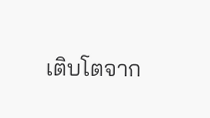เติบโตจาก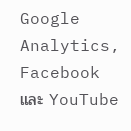Google Analytics, Facebook และ YouTube